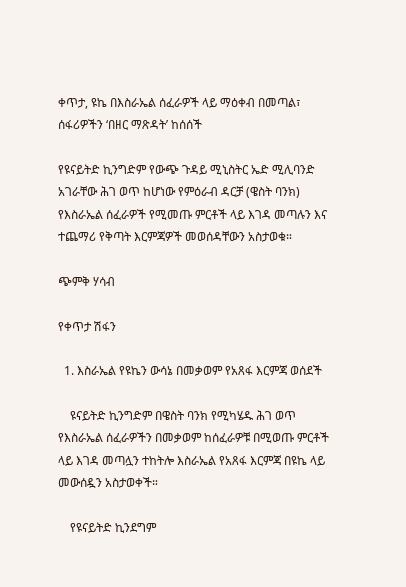ቀጥታ, ዩኬ በእስራኤል ሰፈራዎች ላይ ማዕቀብ በመጣል፣ ሰፋሪዎችን ‘በዘር ማጽዳት’ ከሰሰች

የዩናይትድ ኪንግድም የውጭ ጉዳይ ሚኒስትር ኤድ ሚሊባንድ አገራቸው ሕገ ወጥ ከሆነው የምዕራብ ዳርቻ (ዌስት ባንክ) የእስራኤል ሰፈራዎች የሚመጡ ምርቶች ላይ እገዳ መጣሉን እና ተጨማሪ የቅጣት እርምጃዎች መወሰዳቸውን አስታወቁ።

ጭምቅ ሃሳብ

የቀጥታ ሽፋን

  1. እስራኤል የዩኬን ውሳኔ በመቃወም የአጸፋ እርምጃ ወሰደች

    ዩናይትድ ኪንግድም በዌስት ባንክ የሚካሄዱ ሕገ ወጥ የእስራኤል ሰፈራዎችን በመቃወም ከሰፈራዎቹ በሚወጡ ምርቶች ላይ እገዳ መጣሏን ተከትሎ እስራኤል የአጸፋ እርምጃ በዩኬ ላይ መውሰዷን አስታወቀች።

    የዩናይትድ ኪንደግም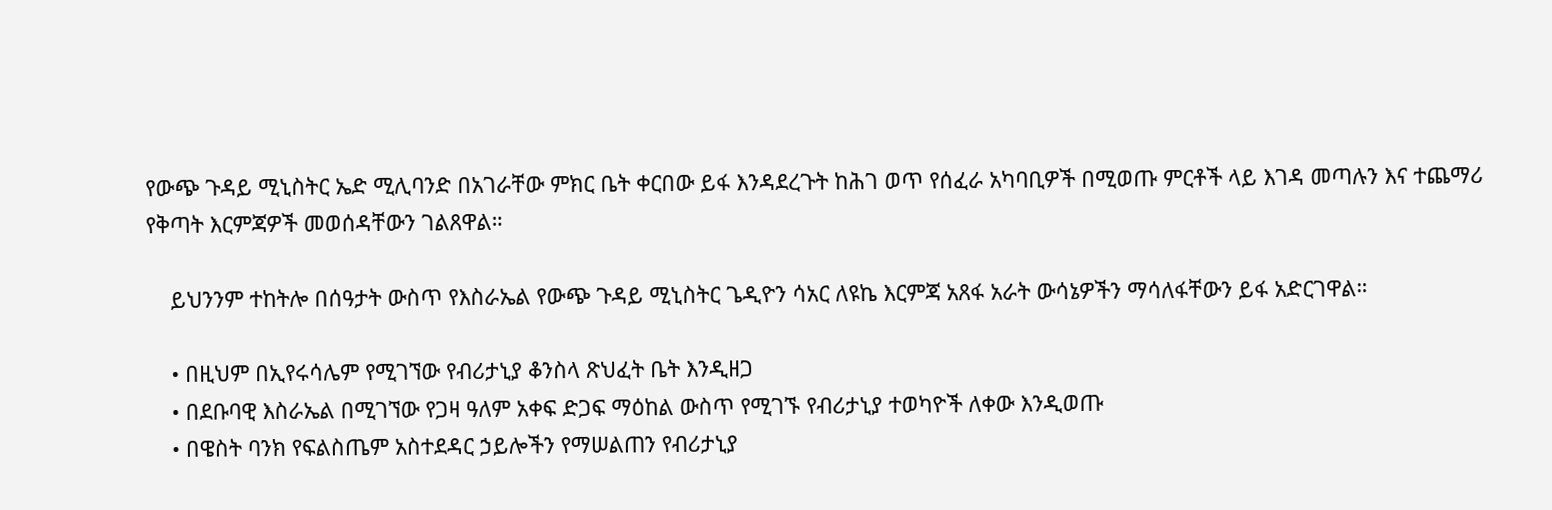የውጭ ጉዳይ ሚኒስትር ኤድ ሚሊባንድ በአገራቸው ምክር ቤት ቀርበው ይፋ እንዳደረጉት ከሕገ ወጥ የሰፈራ አካባቢዎች በሚወጡ ምርቶች ላይ እገዳ መጣሉን እና ተጨማሪ የቅጣት እርምጃዎች መወሰዳቸውን ገልጸዋል።

    ይህንንም ተከትሎ በሰዓታት ውስጥ የእስራኤል የውጭ ጉዳይ ሚኒስትር ጌዲዮን ሳአር ለዩኬ እርምጃ አጸፋ አራት ውሳኔዎችን ማሳለፋቸውን ይፋ አድርገዋል።

    • በዚህም በኢየሩሳሌም የሚገኘው የብሪታኒያ ቆንስላ ጽህፈት ቤት እንዲዘጋ
    • በደቡባዊ እስራኤል በሚገኘው የጋዛ ዓለም አቀፍ ድጋፍ ማዕከል ውስጥ የሚገኙ የብሪታኒያ ተወካዮች ለቀው እንዲወጡ
    • በዌስት ባንክ የፍልስጤም አስተደዳር ኃይሎችን የማሠልጠን የብሪታኒያ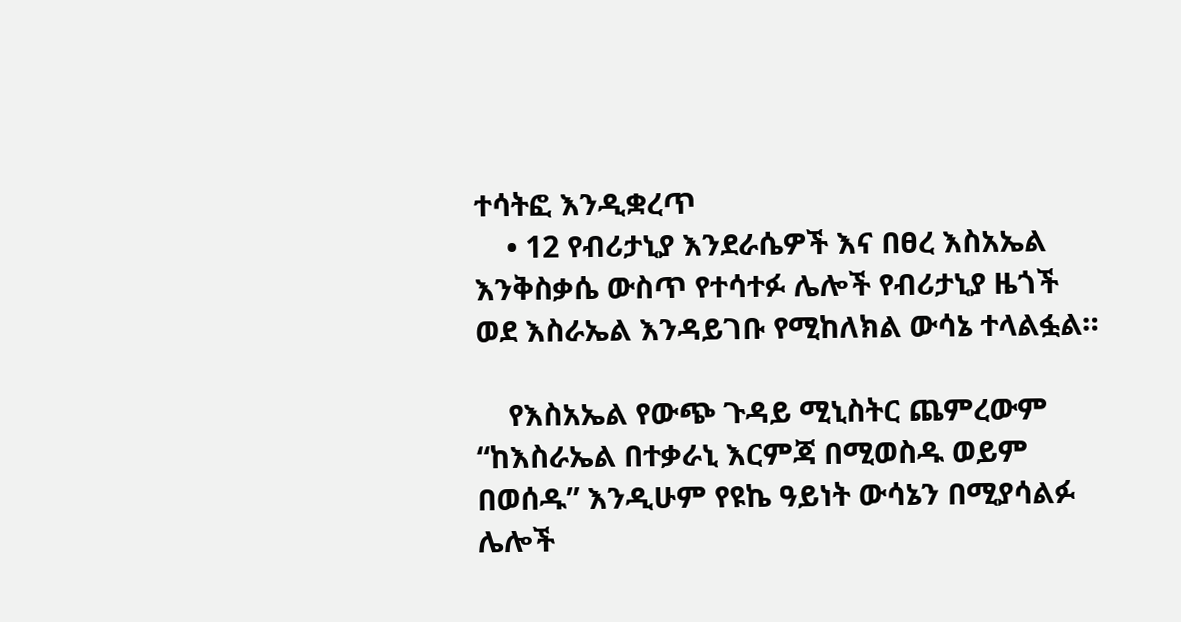ተሳትፎ እንዲቋረጥ
    • 12 የብሪታኒያ እንደራሴዎች እና በፀረ እስአኤል እንቅስቃሴ ውስጥ የተሳተፉ ሌሎች የብሪታኒያ ዜጎች ወደ እስራኤል እንዳይገቡ የሚከለክል ውሳኔ ተላልፏል።

    የእስአኤል የውጭ ጉዳይ ሚኒስትር ጨምረውም “ከእስራኤል በተቃራኒ እርምጃ በሚወስዱ ወይም በወሰዱ” እንዲሁም የዩኬ ዓይነት ውሳኔን በሚያሳልፉ ሌሎች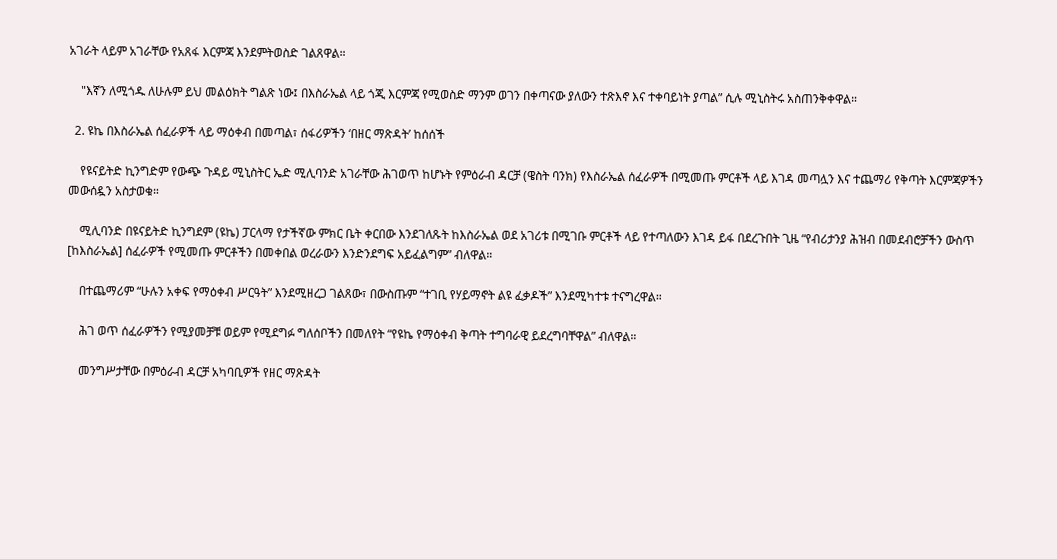አገራት ላይም አገራቸው የአጸፋ እርምጃ እንደምትወስድ ገልጸዋል።

    "እኛን ለሚጎዱ ለሁሉም ይህ መልዕክት ግልጽ ነው፤ በእስራኤል ላይ ጎጂ እርምጃ የሚወስድ ማንም ወገን በቀጣናው ያለውን ተጽእኖ እና ተቀባይነት ያጣል” ሲሉ ሚኒስትሩ አስጠንቅቀዋል።

  2. ዩኬ በእስራኤል ሰፈራዎች ላይ ማዕቀብ በመጣል፣ ሰፋሪዎችን ‘በዘር ማጽዳት’ ከሰሰች

    የዩናይትድ ኪንግድም የውጭ ጉዳይ ሚኒስትር ኤድ ሚሊባንድ አገራቸው ሕገወጥ ከሆኑት የምዕራብ ዳርቻ (ዌስት ባንክ) የእስራኤል ሰፈራዎች በሚመጡ ምርቶች ላይ እገዳ መጣሏን እና ተጨማሪ የቅጣት እርምጃዎችን መውሰዷን አስታወቁ።

    ሚሊባንድ በዩናይትድ ኪንግደም (ዩኬ) ፓርላማ የታችኛው ምክር ቤት ቀርበው እንደገለጹት ከእስራኤል ወደ አገሪቱ በሚገቡ ምርቶች ላይ የተጣለውን እገዳ ይፋ በደረጉበት ጊዜ “የብሪታንያ ሕዝብ በመደብሮቻችን ውስጥ [ከእስራኤል] ሰፈራዎች የሚመጡ ምርቶችን በመቀበል ወረራውን እንድንደግፍ አይፈልግም” ብለዋል።

    በተጨማሪም “ሁሉን አቀፍ የማዕቀብ ሥርዓት” እንደሚዘረጋ ገልጸው፣ በውስጡም “ተገቢ የሃይማኖት ልዩ ፈቃዶች” እንደሚካተቱ ተናግረዋል።

    ሕገ ወጥ ሰፈራዎችን የሚያመቻቹ ወይም የሚደግፉ ግለሰቦችን በመለየት “የዩኬ የማዕቀብ ቅጣት ተግባራዊ ይደረግባቸዋል” ብለዋል።

    መንግሥታቸው በምዕራብ ዳርቻ አካባቢዎች የዘር ማጽዳት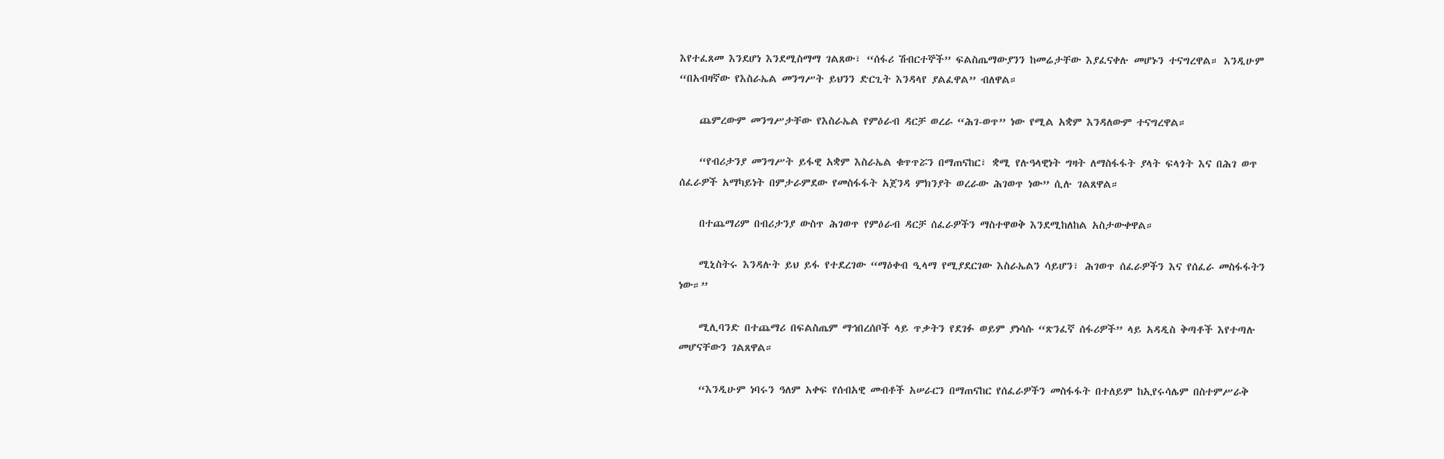እየተፈጸመ እንደሆነ እንደሚስማማ ገልጸው፣ “ሰፋሪ ሽብርተኞች” ፍልስጤማውያንን ከመሬታቸው እያፈናቀሉ መሆኑን ተናግረዋል። እንዲሁም “በአብዛኛው የእስራኤል መንግሥት ይህንን ድርጊት እንዳላየ ያልፈዋል” ብለዋል።

    ጨምረውም መንግሥታቸው የእስራኤል የምዕራብ ዳርቻ ወረራ “ሕገ-ወጥ” ነው የሚል አቋም እንዳለውም ተናግረዋል።

    “የብሪታንያ መንግሥት ይፋዊ አቋም እስራኤል ቁጥጥሯን በማጠናከር፣ ቋሚ የሉዓላዊነት ግዛት ለማስፋፋት ያላት ፍላጎት እና በሕገ ወጥ ሰፈራዎች አማካይነት በምታራምደው የመስፋፋት አጀንዳ ምክንያት ወረራው ሕገወጥ ነው” ሲሉ ገልጸዋል።

    በተጨማሪም በብሪታንያ ውስጥ ሕገወጥ የምዕራብ ዳርቻ ሰፈራዎችን ማስተዋወቅ እንደሚከለከል አስታውቀዋል።

    ሚኒስትሩ እንዳሉት ይህ ይፋ የተደረገው “ማዕቀብ ዒላማ የሚያደርገው እስራኤልን ሳይሆን፣ ሕገወጥ ሰፈራዎችን እና የሰፈራ መስፋፋትን ነው።”

    ሚሊባንድ በተጨማሪ በፍልስጤም ማኅበረሰቦች ላይ ጥቃትን የደገፉ ወይም ያነሳሱ “ጽንፈኛ ሰፋሪዎች” ላይ አዳዲስ ቅጣቶች እየተጣሉ መሆናቸውን ገልጸዋል።

    “እንዲሁም ነባሩን ዓለም አቀፍ የሰብአዊ መብቶች አሠራርን በማጠናከር የሰፈራዎችን መስፋፋት በተለይም ከኢየሩሳሌም በስተምሥራቅ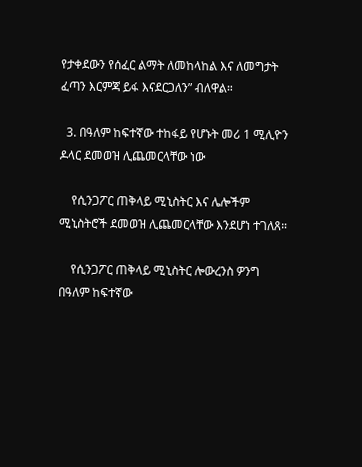የታቀደውን የሰፈር ልማት ለመከላከል እና ለመግታት ፈጣን እርምጃ ይፋ እናደርጋለን” ብለዋል።

  3. በዓለም ከፍተኛው ተከፋይ የሆኑት መሪ 1 ሚሊዮን ዶላር ደመወዝ ሊጨመርላቸው ነው

    የሲንጋፖር ጠቅላይ ሚኒስትር እና ሌሎችም ሚኒስትሮች ደመወዝ ሊጨመርላቸው እንደሆነ ተገለጸ።

    የሲንጋፖር ጠቅላይ ሚኒስትር ሎውረንስ ዎንግ በዓለም ከፍተኛው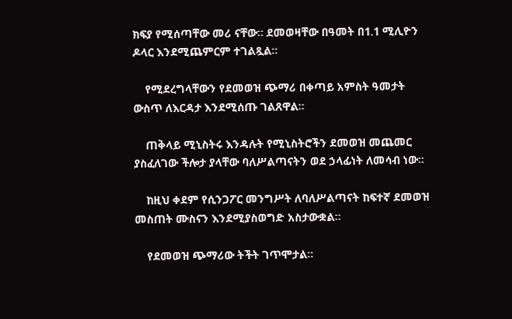ክፍያ የሚሰጣቸው መሪ ናቸው። ደመወዛቸው በዓመት በ1.1 ሚሊዮን ዶላር እንደሚጨምርም ተገልጿል።

    የሚደረግላቸውን የደመወዝ ጭማሪ በቀጣይ አምስት ዓመታት ውስጥ ለእርዳታ እንደሚሰጡ ገልጸዋል።

    ጠቅላይ ሚኒስትሩ እንዳሉት የሚኒስትሮችን ደመወዝ መጨመር ያስፈለገው ችሎታ ያላቸው ባለሥልጣናትን ወደ ኃላፊነት ለመሳብ ነው።

    ከዚህ ቀደም የሲንጋፖር መንግሥት ለባለሥልጣናት ከፍተኛ ደመወዝ መስጠት ሙስናን እንደሚያስወግድ አስታውቋል።

    የደመወዝ ጭማሪው ትችት ገጥሞታል።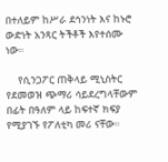በተለይም ከሥራ ደኅንነት እና ከኑሮ ውድነት አንጻር ትችቶች እየተሰሙ ነው።

    የሲንጋፖር ጠቅላይ ሚኒስትር የደመወዝ ጭማሪ ሳይደረግላቸውም በፊት በዓለም ላይ ከፍተኛ ክፍያ የሚያገኙ የፖለቲካ መሪ ናቸው።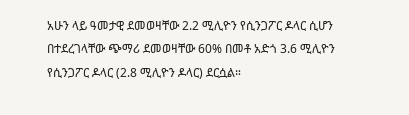አሁን ላይ ዓመታዊ ደመወዛቸው 2.2 ሚሊዮን የሲንጋፖር ዶላር ሲሆን በተደረገላቸው ጭማሪ ደመወዛቸው 60% በመቶ አድጎ 3.6 ሚሊዮን የሲንጋፖር ዶላር (2.8 ሚሊዮን ዶላር) ደርሷል።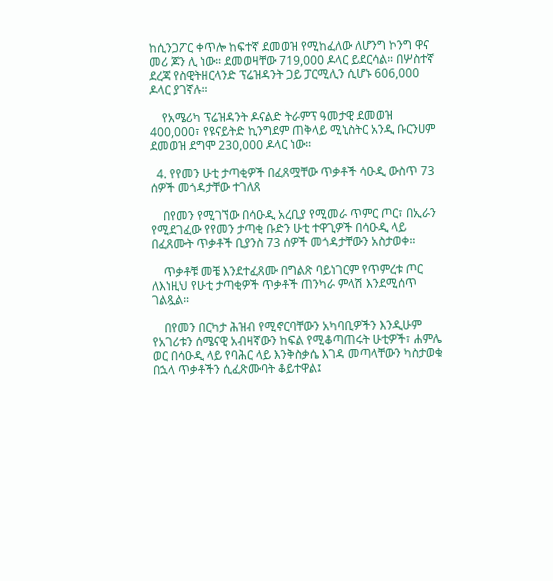ከሲንጋፖር ቀጥሎ ከፍተኛ ደመወዝ የሚከፈለው ለሆንግ ኮንግ ዋና መሪ ጆን ሊ ነው። ደመወዛቸው 719,000 ዶላር ይደርሳል። በሦስተኛ ደረጃ የስዊትዘርላንድ ፕሬዝዳንት ጋይ ፓርሚሊን ሲሆኑ 606,000 ዶላር ያገኛሉ።

    የአሜሪካ ፕሬዝዳንት ዶናልድ ትራምፕ ዓመታዊ ደመወዝ 400,000፣ የዩናይትድ ኪንግደም ጠቅላይ ሚኒስትር አንዲ ቡርንሀም ደመወዝ ደግሞ 230,000 ዶላር ነው።

  4. የየመን ሁቲ ታጣቂዎች በፈጸሟቸው ጥቃቶች ሳዑዲ ውስጥ 73 ሰዎች መጎዳታቸው ተገለጸ

    በየመን የሚገኘው በሳዑዲ አረቢያ የሚመራ ጥምር ጦር፣ በኢራን የሚደገፈው የየመን ታጣቂ ቡድን ሁቲ ተዋጊዎች በሳዑዲ ላይ በፈጸሙት ጥቃቶች ቢያንስ 73 ሰዎች መጎዳታቸውን አስታወቀ።

    ጥቃቶቹ መቼ እንደተፈጸሙ በግልጽ ባይነገርም የጥምረቱ ጦር ለእነዚህ የሁቲ ታጣቂዎች ጥቃቶች ጠንካራ ምላሽ እንደሚሰጥ ገልጿል።

    በየመን በርካታ ሕዝብ የሚኖርባቸውን አካባቢዎችን እንዲሁም የአገሪቱን ሰሜናዊ አብዛኛውን ከፍል የሚቆጣጠሩት ሁቲዎች፣ ሐምሌ ወር በሳዑዲ ላይ የባሕር ላይ እንቅስቃሴ እገዳ መጣላቸውን ካስታወቁ በኋላ ጥቃቶችን ሲፈጽሙባት ቆይተዋል፤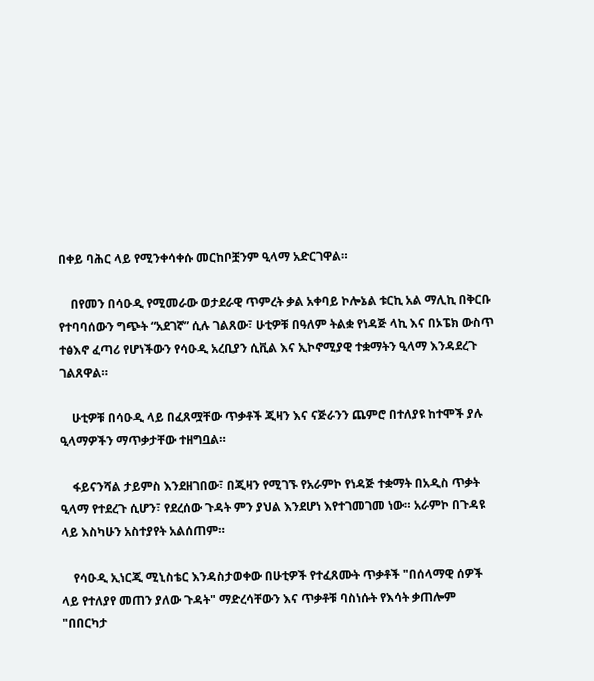በቀይ ባሕር ላይ የሚንቀሳቀሱ መርከቦቿንም ዒላማ አድርገዋል።

    በየመን በሳዑዲ የሚመራው ወታደራዊ ጥምረት ቃል አቀባይ ኮሎኔል ቱርኪ አል ማሊኪ በቅርቡ የተባባሰውን ግጭት “አደገኛ” ሲሉ ገልጸው፣ ሁቲዎቹ በዓለም ትልቋ የነዳጅ ላኪ እና በኦፔክ ውስጥ ተፅእኖ ፈጣሪ የሆነችውን የሳዑዲ አረቢያን ሲቪል እና ኢኮኖሚያዊ ተቋማትን ዒላማ እንዳደረጉ ገልጸዋል።

    ሁቲዎቹ በሳዑዲ ላይ በፈጸሟቸው ጥቃቶች ጂዛን እና ናጅራንን ጨምሮ በተለያዩ ከተሞች ያሉ ዒላማዎችን ማጥቃታቸው ተዘግቧል።

    ፋይናንሻል ታይምስ እንደዘገበው፣ በጂዛን የሚገኙ የአራምኮ የነዳጅ ተቋማት በአዲስ ጥቃት ዒላማ የተደረጉ ሲሆን፣ የደረሰው ጉዳት ምን ያህል እንደሆነ እየተገመገመ ነው። አራምኮ በጉዳዩ ላይ እስካሁን አስተያየት አልሰጠም።

    የሳዑዲ ኢነርጂ ሚኒስቴር እንዳስታወቀው በሁቲዎች የተፈጸሙት ጥቃቶች "በሰላማዊ ሰዎች ላይ የተለያየ መጠን ያለው ጉዳት" ማድረሳቸውን እና ጥቃቶቹ ባስነሱት የእሳት ቃጠሎም "በበርካታ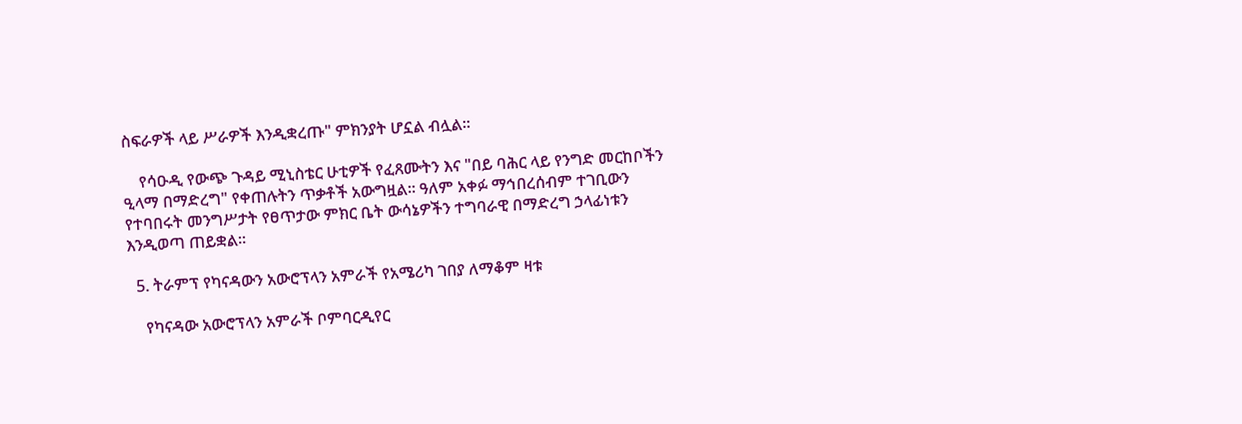ስፍራዎች ላይ ሥራዎች እንዲቋረጡ" ምክንያት ሆኗል ብሏል።

    የሳዑዲ የውጭ ጉዳይ ሚኒስቴር ሁቲዎች የፈጸሙትን እና "በይ ባሕር ላይ የንግድ መርከቦችን ዒላማ በማድረግ" የቀጠሉትን ጥቃቶች አውግዟል። ዓለም አቀፉ ማኅበረሰብም ተገቢውን የተባበሩት መንግሥታት የፀጥታው ምክር ቤት ውሳኔዎችን ተግባራዊ በማድረግ ኃላፊነቱን እንዲወጣ ጠይቋል።

  5. ትራምፕ የካናዳውን አውሮፕላን አምራች የአሜሪካ ገበያ ለማቆም ዛቱ

    የካናዳው አውሮፕላን አምራች ቦምባርዲየር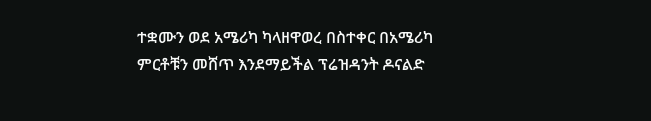ተቋሙን ወደ አሜሪካ ካላዘዋወረ በስተቀር በአሜሪካ ምርቶቹን መሸጥ እንደማይችል ፕሬዝዳንት ዶናልድ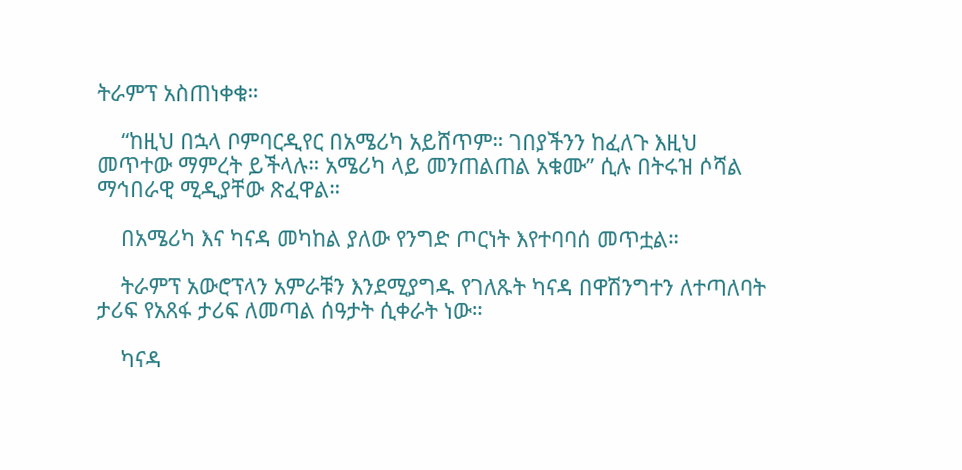ትራምፕ አስጠነቀቁ።

    “ከዚህ በኋላ ቦምባርዲየር በአሜሪካ አይሸጥም። ገበያችንን ከፈለጉ እዚህ መጥተው ማምረት ይችላሉ። አሜሪካ ላይ መንጠልጠል አቁሙ” ሲሉ በትሩዝ ሶሻል ማኅበራዊ ሚዲያቸው ጽፈዋል።

    በአሜሪካ እና ካናዳ መካከል ያለው የንግድ ጦርነት እየተባባሰ መጥቷል።

    ትራምፕ አውሮፕላን አምራቹን እንደሚያግዱ የገለጹት ካናዳ በዋሽንግተን ለተጣለባት ታሪፍ የአጸፋ ታሪፍ ለመጣል ሰዓታት ሲቀራት ነው።

    ካናዳ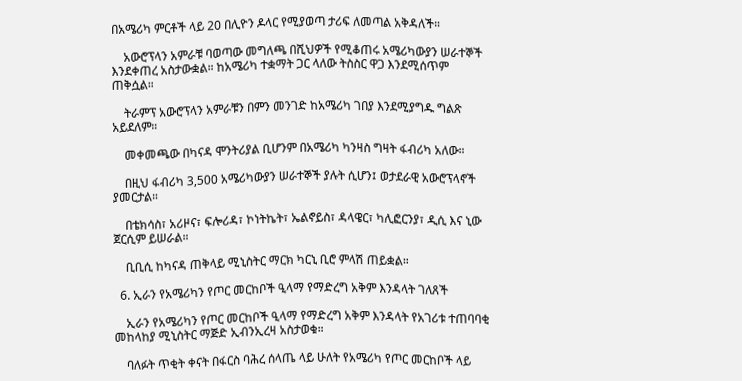በአሜሪካ ምርቶች ላይ 20 በሊዮን ዶላር የሚያወጣ ታሪፍ ለመጣል አቅዳለች።

    አውሮፕላን አምራቹ ባወጣው መግለጫ በሺህዎች የሚቆጠሩ አሜሪካውያን ሠራተኞች እንደቀጠረ አስታውቋል። ከአሜሪካ ተቋማት ጋር ላለው ትስስር ዋጋ እንደሚሰጥም ጠቅሷል።

    ትራምፕ አውሮፕላን አምራቹን በምን መንገድ ከአሜሪካ ገበያ እንደሚያግዱ ግልጽ አይደለም።

    መቀመጫው በካናዳ ሞንትሪያል ቢሆንም በአሜሪካ ካንዛስ ግዛት ፋብሪካ አለው።

    በዚህ ፋብሪካ 3,500 አሜሪካውያን ሠራተኞች ያሉት ሲሆን፤ ወታደራዊ አውሮፕላኖች ያመርታል።

    በቴክሳስ፣ አሪዞና፣ ፍሎሪዳ፣ ኮነትኬት፣ ኤልኖይስ፣ ዳላዌር፣ ካሊፎርንያ፣ ዲሲ እና ኒው ጀርሲም ይሠራል።

    ቢቢሲ ከካናዳ ጠቅላይ ሚኒስትር ማርክ ካርኒ ቢሮ ምላሽ ጠይቋል።

  6. ኢራን የአሜሪካን የጦር መርከቦች ዒላማ የማድረግ አቅም እንዳላት ገለጸች

    ኢራን የአሜሪካን የጦር መርከቦች ዒላማ የማድረግ አቅም እንዳላት የአገሪቱ ተጠባባቂ መከላከያ ሚኒስትር ማጅድ ኢብንኢረዛ አስታወቁ።

    ባለፉት ጥቂት ቀናት በፋርስ ባሕረ ሰላጤ ላይ ሁለት የአሜሪካ የጦር መርከቦች ላይ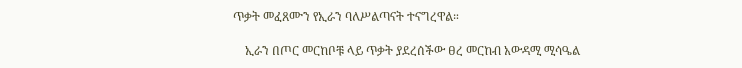ጥቃት መፈጸሙን የኢራን ባለሥልጣናት ተናግረዋል።

    ኢራን በጦር መርከቦቹ ላይ ጥቃት ያደረሰችው ፀረ መርከብ አውዳሚ ሚሳዔል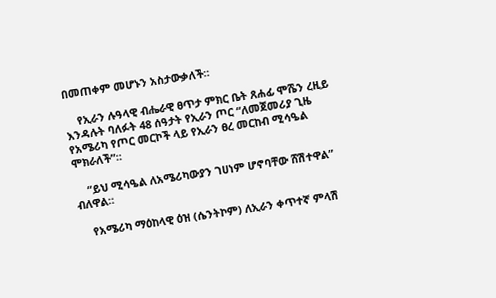በመጠቀም መሆኑን አስታውቃለች።

    የኢራን ሉዓላዊ ብሔራዊ ፀጥታ ምክር ቤት ጸሐፊ ሞሼን ረዚይ እንዳሉት ባለፉት 48 ሰዓታት የኢራን ጦር “ለመጀመሪያ ጊዜ የአሜሪካ የጦር መርኮች ላይ የኢራን ፀረ መርከብ ሚሳዔል ሞክራለች”።

    “ይህ ሚሳዔል ለአሜሪካውያን ገሀነም ሆኖባቸው ሸሽተዋል” ብለዋል።

    የአሜሪካ ማዕከላዊ ዕዝ (ሴንትኮም) ለኢራን ቀጥተኛ ምላሽ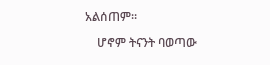አልሰጠም።

    ሆኖም ትናንት ባወጣው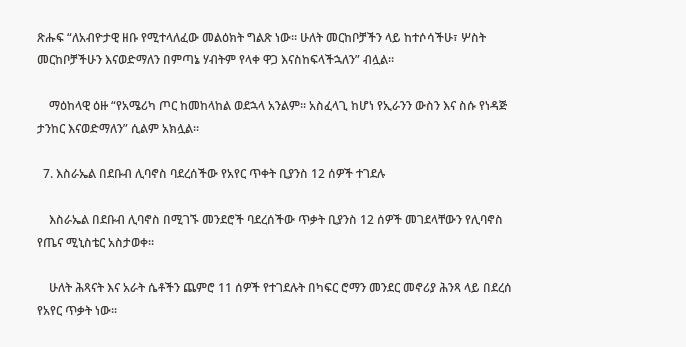ጽሑፍ “ለአብዮታዊ ዘቡ የሚተላለፈው መልዕክት ግልጽ ነው። ሁለት መርከቦቻችን ላይ ከተሶሳችሁ፣ ሦስት መርከቦቻችሁን እናወድማለን በምጣኔ ሃብትም የላቀ ዋጋ እናስከፍላችኋለን” ብሏል።

    ማዕከላዊ ዕዙ “የአሜሪካ ጦር ከመከላከል ወደኋላ አንልም። አስፈላጊ ከሆነ የኢራንን ውስን እና ስሱ የነዳጅ ታንከር እናወድማለን” ሲልም አክሏል።

  7. እስራኤል በደቡብ ሊባኖስ ባደረሰችው የአየር ጥቀት ቢያንስ 12 ሰዎች ተገደሉ

    እስራኤል በደቡብ ሊባኖስ በሚገኙ መንደሮች ባደረሰችው ጥቃት ቢያንስ 12 ሰዎች መገደላቸውን የሊባኖስ የጤና ሚኒስቴር አስታወቀ።

    ሁለት ሕጻናት እና አራት ሴቶችን ጨምሮ 11 ሰዎች የተገደሉት በካፍር ሮማን መንደር መኖሪያ ሕንጻ ላይ በደረሰ የአየር ጥቃት ነው።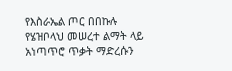የእስራኤል ጦር በበኩሉ የሄዝቦላህ መሠረተ ልማት ላይ አነጣጥሮ ጥቃት ማድረሱን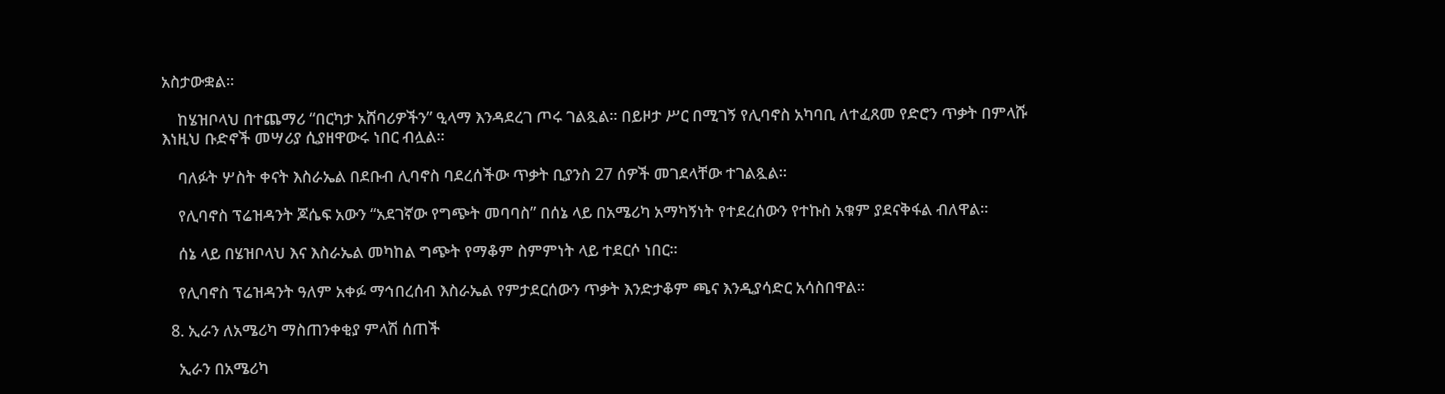አስታውቋል።

    ከሄዝቦላህ በተጨማሪ “በርካታ አሸባሪዎችን” ዒላማ እንዳደረገ ጦሩ ገልጿል። በይዞታ ሥር በሚገኝ የሊባኖስ አካባቢ ለተፈጸመ የድሮን ጥቃት በምላሹ እነዚህ ቡድኖች መሣሪያ ሲያዘዋውሩ ነበር ብሏል።

    ባለፉት ሦስት ቀናት እስራኤል በደቡብ ሊባኖስ ባደረሰችው ጥቃት ቢያንስ 27 ሰዎች መገደላቸው ተገልጿል።

    የሊባኖስ ፕሬዝዳንት ጆሴፍ አውን “አደገኛው የግጭት መባባስ” በሰኔ ላይ በአሜሪካ አማካኝነት የተደረሰውን የተኩስ አቁም ያደናቅፋል ብለዋል።

    ሰኔ ላይ በሄዝቦላህ እና እስራኤል መካከል ግጭት የማቆም ስምምነት ላይ ተደርሶ ነበር።

    የሊባኖስ ፕሬዝዳንት ዓለም አቀፉ ማኅበረሰብ እስራኤል የምታደርሰውን ጥቃት እንድታቆም ጫና እንዲያሳድር አሳስበዋል።

  8. ኢራን ለአሜሪካ ማስጠንቀቂያ ምላሽ ሰጠች

    ኢራን በአሜሪካ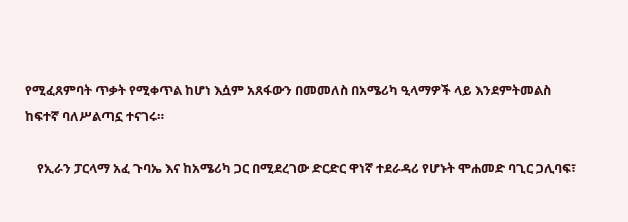የሚፈጸምባት ጥቃት የሚቀጥል ከሆነ እሷም አጸፋውን በመመለስ በአሜሪካ ዒላማዎች ላይ እንደምትመልስ ከፍተኛ ባለሥልጣኗ ተናገሩ።

    የኢራን ፓርላማ አፈ ጉባኤ እና ከአሜሪካ ጋር በሚደረገው ድርድር ዋነኛ ተደራዳሪ የሆኑት ሞሐመድ ባጊር ጋሊባፍ፣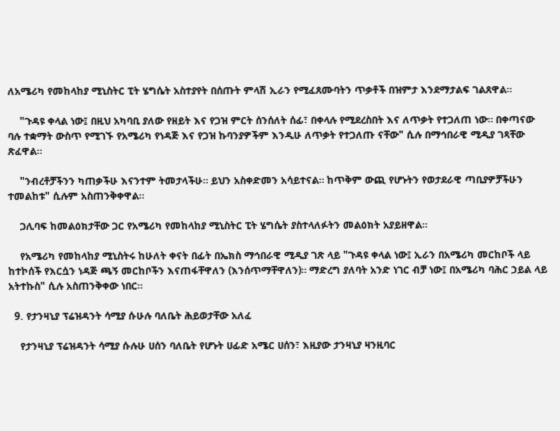ለአሜሪካ የመከላከያ ሚኒስትር ፒት ሄግሴት አስተያየት በሰጡት ምላሽ ኢራን የሚፈጸሙባትን ጥቃቶች በዝምታ እንደማታልፍ ገልጸዋል።

    "ጉዳዩ ቀላል ነው፤ በዚህ አካባቢ ያለው የዘይት እና የጋዝ ምርት ሰንሰለት ሰፊ፣ በቀላሉ የሚደረስበት እና ለጥቃት የተጋለጠ ነው። በቀጣናው ባሉ ተቋማት ውስጥ የሚገኙ የአሜሪካ የነዳጅ እና የጋዝ ኩባንያዎችም እንዲሁ ለጥቃት የተጋለጡ ናቸው" ሲሉ በማኅበራዊ ሚዲያ ገጻቸው ጽፈዋል።

    "ንብረቶቻችንን ካጠቃችሁ እናንተም ትመታላችሁ። ይህን አስቀድመን አሳይተናል። ከጥቅም ውጪ የሆኑትን የወታደራዊ ጣቢያዎቻችሁን ተመልከቱ" ሲሉም አስጠንቅቀዋል።

    ጋሊባፍ ከመልዕክታቸው ጋር የአሜሪካ የመከላከያ ሚኒስትር ፒት ሄግሴት ያስተላለፉትን መልዕክት አያይዘዋል።

    የአሜሪካ የመከላከያ ሚኒስትሩ ከሁለት ቀናት በፊት በኤክስ ማኅበራዊ ሚዲያ ገጽ ላይ "ጉዳዩ ቀላል ነው፤ ኢራን በአሜሪካ መርከቦች ላይ ከተኮሰች የእርሷን ነዳጅ ጫኝ መርከቦችን እናጠፋቸዋለን (እንሰጥማቸዋለን)። ማድረግ ያለባት አንድ ነገር ብቻ ነው፤ በአሜሪካ ባሕር ኃይል ላይ አትተኩስ" ሲሉ አስጠንቅቀው ነበር።

  9. የታንዛኒያ ፕሬዝዳንት ሳሚያ ሱሁሉ ባለቤት ሕይወታቸው አለፈ

    የታንዛኒያ ፕሬዝዳንት ሳሚያ ሱሉሁ ሀሰን ባለቤት የሆኑት ሀፊድ አሜር ሀሰን፣ እዚያው ታንዛኒያ ዛንዚባር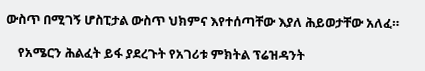ውስጥ በሚገኝ ሆስፒታል ውስጥ ህክምና እየተሰጣቸው እያለ ሕይወታቸው አለፈ።

    የአሜርን ሕልፈት ይፋ ያደረጉት የአገሪቱ ምክትል ፕሬዝዳንት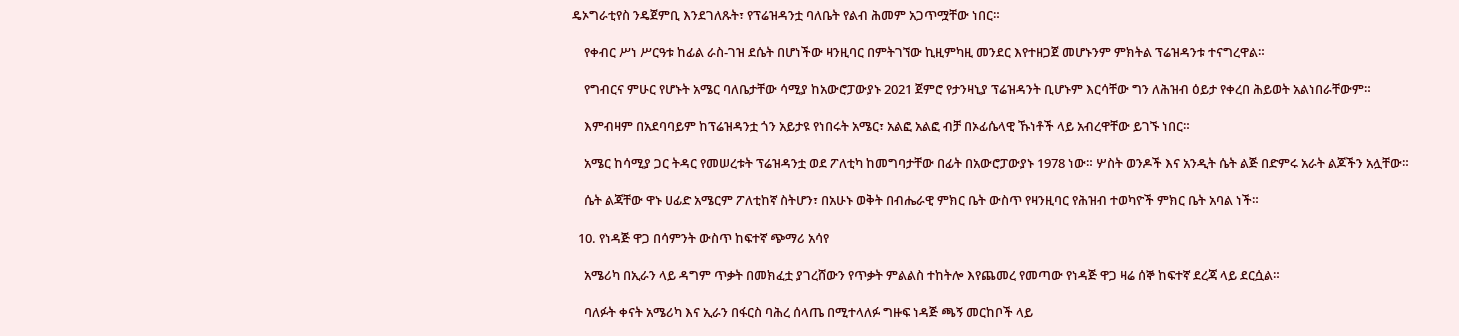ዴኦግራቲየስ ንዴጀምቢ እንደገለጹት፣ የፕሬዝዳንቷ ባለቤት የልብ ሕመም አጋጥሟቸው ነበር።

    የቀብር ሥነ ሥርዓቱ ከፊል ራስ-ገዝ ደሴት በሆነችው ዛንዚባር በምትገኘው ኪዚምካዚ መንደር እየተዘጋጀ መሆኑንም ምክትል ፕሬዝዳንቱ ተናግረዋል።

    የግብርና ምሁር የሆኑት አሜር ባለቤታቸው ሳሚያ ከአውሮፓውያኑ 2021 ጀምሮ የታንዛኒያ ፕሬዝዳንት ቢሆኑም እርሳቸው ግን ለሕዝብ ዕይታ የቀረበ ሕይወት አልነበራቸውም።

    እምብዛም በአደባባይም ከፕሬዝዳንቷ ጎን አይታዩ የነበሩት አሜር፣ አልፎ አልፎ ብቻ በኦፊሴላዊ ኹነቶች ላይ አብረዋቸው ይገኙ ነበር።

    አሜር ከሳሚያ ጋር ትዳር የመሠረቱት ፕሬዝዳንቷ ወደ ፖለቲካ ከመግባታቸው በፊት በአውሮፓውያኑ 1978 ነው። ሦስት ወንዶች እና አንዲት ሴት ልጅ በድምሩ አራት ልጆችን አሏቸው።

    ሴት ልጃቸው ዋኑ ሀፊድ አሜርም ፖለቲከኛ ስትሆን፣ በአሁኑ ወቅት በብሔራዊ ምክር ቤት ውስጥ የዛንዚባር የሕዝብ ተወካዮች ምክር ቤት አባል ነች።

  10. የነዳጅ ዋጋ በሳምንት ውስጥ ከፍተኛ ጭማሪ አሳየ

    አሜሪካ በኢራን ላይ ዳግም ጥቃት በመክፈቷ ያገረሸውን የጥቃት ምልልስ ተከትሎ እየጨመረ የመጣው የነዳጅ ዋጋ ዛሬ ሰኞ ከፍተኛ ደረጃ ላይ ደርሷል።

    ባለፉት ቀናት አሜሪካ እና ኢራን በፋርስ ባሕረ ሰላጤ በሚተላለፉ ግዙፍ ነዳጅ ጫኝ መርከቦች ላይ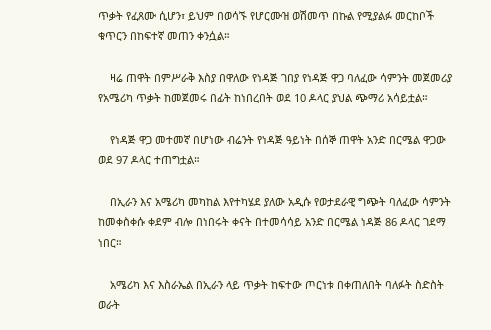ጥቃት የፈጸሙ ሲሆን፣ ይህም በወሳኙ የሆርሙዝ ወሽመጥ በኩል የሚያልፉ መርከቦች ቁጥርን በከፍተኛ መጠን ቀንሷል።

    ዛሬ ጠዋት በምሥራቅ እስያ በዋለው የነዳጅ ገበያ የነዳጅ ዋጋ ባለፈው ሳምንት መጀመሪያ የአሜሪካ ጥቃት ከመጀመሩ በፊት ከነበረበት ወደ 10 ዶላር ያህል ጭማሪ አሳይቷል።

    የነዳጅ ዋጋ መተመኛ በሆነው ብሬንት የነዳጅ ዓይነት በሰኞ ጠዋት አንድ በርሜል ዋጋው ወደ 97 ዶላር ተጠግቷል።

    በኢራን እና አሜሪካ መካከል እየተካሄደ ያለው አዲሱ የወታደራዊ ግጭት ባለፈው ሳምንት ከመቀስቀሱ ቀደም ብሎ በነበሩት ቀናት በተመሳሳይ አንድ በርሜል ነዳጅ 86 ዶላር ገደማ ነበር።

    አሜሪካ እና እስራኤል በኢራን ላይ ጥቃት ከፍተው ጦርነቱ በቀጠለበት ባለፉት ስድስት ወራት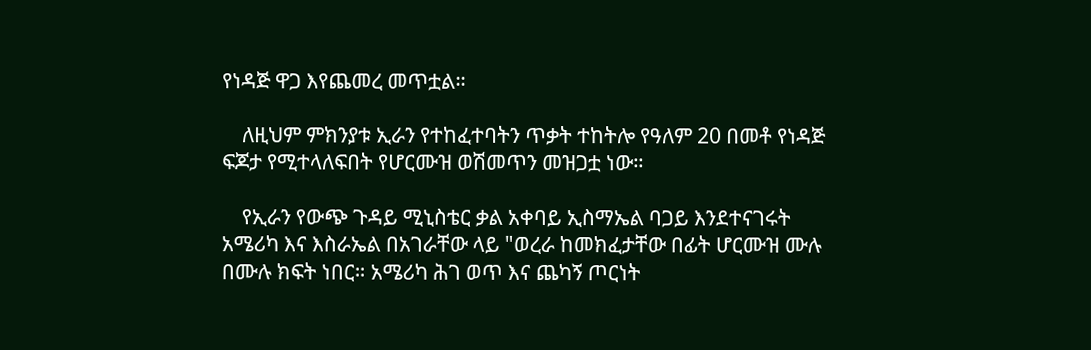የነዳጅ ዋጋ እየጨመረ መጥቷል።

    ለዚህም ምክንያቱ ኢራን የተከፈተባትን ጥቃት ተከትሎ የዓለም 20 በመቶ የነዳጅ ፍጆታ የሚተላለፍበት የሆርሙዝ ወሽመጥን መዝጋቷ ነው።

    የኢራን የውጭ ጉዳይ ሚኒስቴር ቃል አቀባይ ኢስማኤል ባጋይ እንደተናገሩት አሜሪካ እና እስራኤል በአገራቸው ላይ "ወረራ ከመክፈታቸው በፊት ሆርሙዝ ሙሉ በሙሉ ክፍት ነበር። አሜሪካ ሕገ ወጥ እና ጨካኝ ጦርነት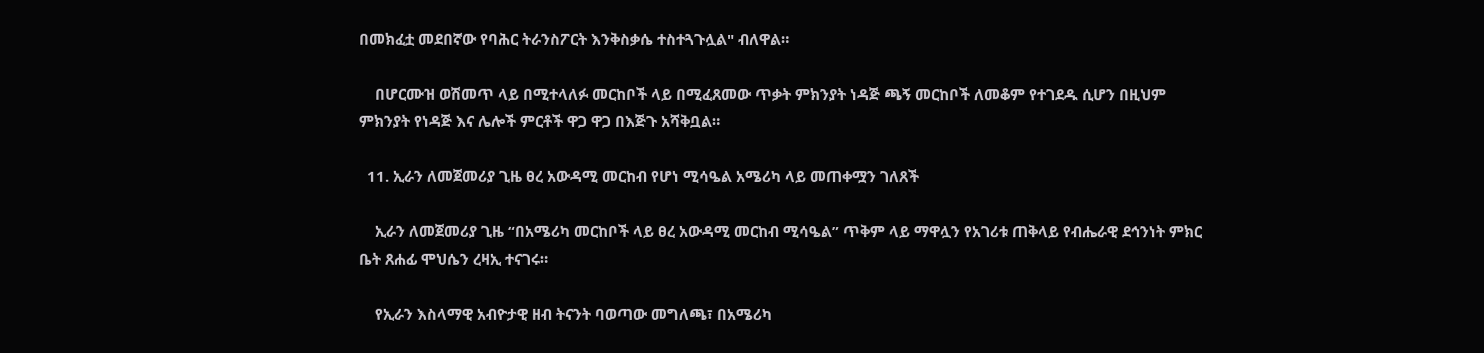በመክፈቷ መደበኛው የባሕር ትራንስፖርት እንቅስቃሴ ተስተጓጉሏል" ብለዋል።

    በሆርሙዝ ወሽመጥ ላይ በሚተላለፉ መርከቦች ላይ በሚፈጸመው ጥቃት ምክንያት ነዳጅ ጫኝ መርከቦች ለመቆም የተገደዱ ሲሆን በዚህም ምክንያት የነዳጅ እና ሌሎች ምርቶች ዋጋ ዋጋ በእጅጉ አሻቅቧል።

  11. ኢራን ለመጀመሪያ ጊዜ ፀረ አውዳሚ መርከብ የሆነ ሚሳዔል አሜሪካ ላይ መጠቀሟን ገለጸች

    ኢራን ለመጀመሪያ ጊዜ “በአሜሪካ መርከቦች ላይ ፀረ አውዳሚ መርከብ ሚሳዔል” ጥቅም ላይ ማዋሏን የአገሪቱ ጠቅላይ የብሔራዊ ደኅንነት ምክር ቤት ጸሐፊ ሞህሴን ረዛኢ ተናገሩ።

    የኢራን እስላማዊ አብዮታዊ ዘብ ትናንት ባወጣው መግለጫ፣ በአሜሪካ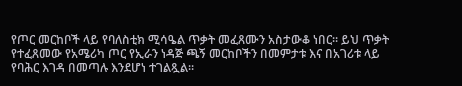የጦር መርከቦች ላይ የባለስቲክ ሚሳዔል ጥቃት መፈጸሙን አስታውቆ ነበር። ይህ ጥቃት የተፈጸመው የአሜሪካ ጦር የኢራን ነዳጅ ጫኝ መርከቦችን በመምታቱ እና በአገሪቱ ላይ የባሕር እገዳ በመጣሉ እንደሆነ ተገልጿል።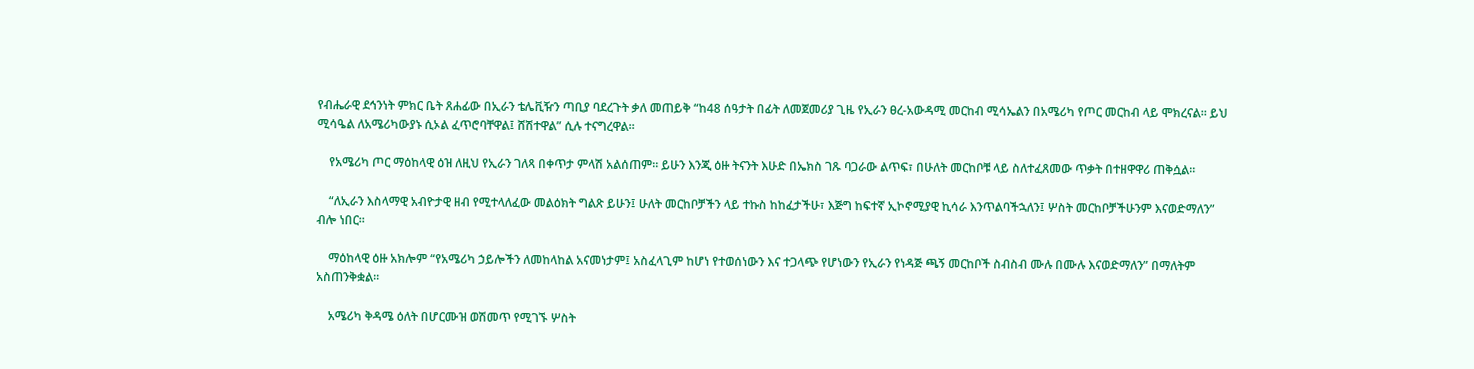የብሔራዊ ደኅንነት ምክር ቤት ጸሐፊው በኢራን ቴሌቪዥን ጣቢያ ባደረጉት ቃለ መጠይቅ “ከ48 ሰዓታት በፊት ለመጀመሪያ ጊዜ የኢራን ፀረ-አውዳሚ መርከብ ሚሳኤልን በአሜሪካ የጦር መርከብ ላይ ሞክረናል። ይህ ሚሳዔል ለአሜሪካውያኑ ሲኦል ፈጥሮባቸዋል፤ ሸሽተዋል” ሲሉ ተናግረዋል።

    የአሜሪካ ጦር ማዕከላዊ ዕዝ ለዚህ የኢራን ገለጻ በቀጥታ ምላሽ አልሰጠም። ይሁን እንጂ ዕዙ ትናንት እሁድ በኤክስ ገጹ ባጋራው ልጥፍ፣ በሁለት መርከቦቹ ላይ ስለተፈጸመው ጥቃት በተዘዋዋሪ ጠቅሷል።

    “ለኢራን እስላማዊ አብዮታዊ ዘብ የሚተላለፈው መልዕክት ግልጽ ይሁን፤ ሁለት መርከቦቻችን ላይ ተኩስ ከከፈታችሁ፣ እጅግ ከፍተኛ ኢኮኖሚያዊ ኪሳራ እንጥልባችኋለን፤ ሦስት መርከቦቻችሁንም እናወድማለን” ብሎ ነበር።

    ማዕከላዊ ዕዙ አክሎም “የአሜሪካ ኃይሎችን ለመከላከል አናመነታም፤ አስፈላጊም ከሆነ የተወሰነውን እና ተጋላጭ የሆነውን የኢራን የነዳጅ ጫኝ መርከቦች ስብስብ ሙሉ በሙሉ እናወድማለን” በማለትም አስጠንቅቋል።

    አሜሪካ ቅዳሜ ዕለት በሆርሙዝ ወሽመጥ የሚገኙ ሦስት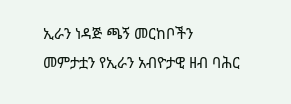ኢራን ነዳጅ ጫኝ መርከቦችን መምታቷን የኢራን አብዮታዊ ዘብ ባሕር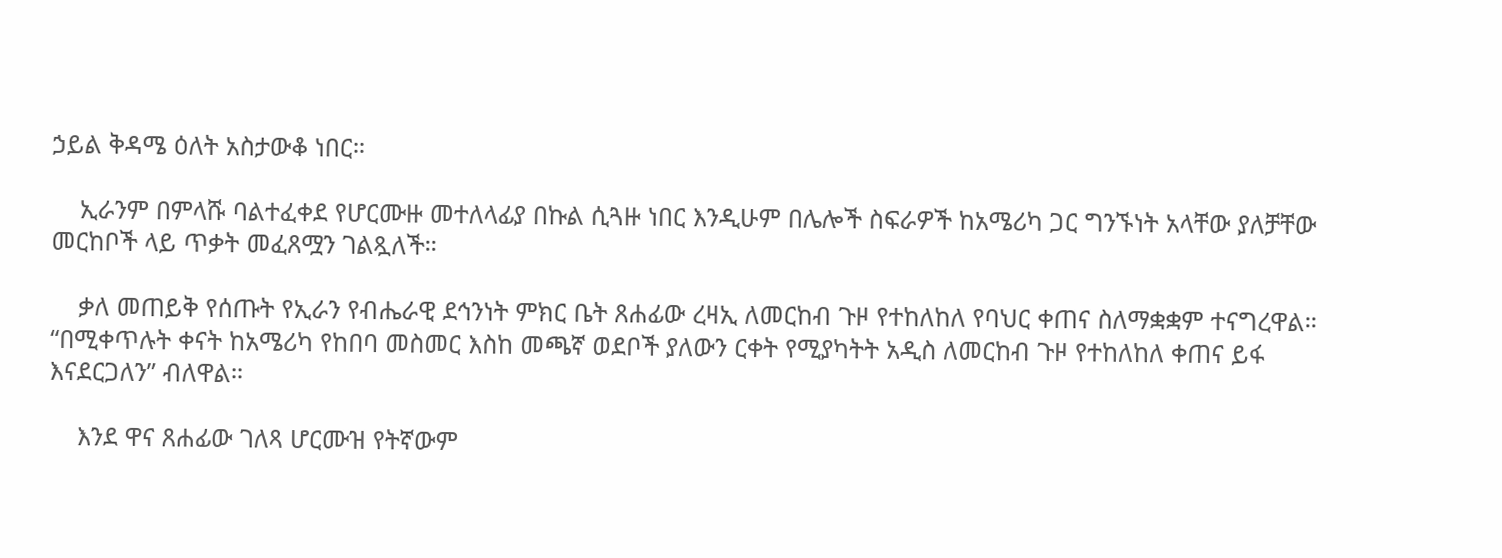ኃይል ቅዳሜ ዕለት አስታውቆ ነበር።

    ኢራንም በምላሹ ባልተፈቀደ የሆርሙዙ መተለላፊያ በኩል ሲጓዙ ነበር እንዲሁም በሌሎች ስፍራዎች ከአሜሪካ ጋር ግንኙነት አላቸው ያለቻቸው መርከቦች ላይ ጥቃት መፈጸሟን ገልጿለች።

    ቃለ መጠይቅ የሰጡት የኢራን የብሔራዊ ደኅንነት ምክር ቤት ጸሐፊው ረዛኢ ለመርከብ ጉዞ የተከለከለ የባህር ቀጠና ስለማቋቋም ተናግረዋል። “በሚቀጥሉት ቀናት ከአሜሪካ የከበባ መስመር እስከ መጫኛ ወደቦች ያለውን ርቀት የሚያካትት አዲስ ለመርከብ ጉዞ የተከለከለ ቀጠና ይፋ እናደርጋለን” ብለዋል።

    እንደ ዋና ጸሐፊው ገለጻ ሆርሙዝ የትኛውም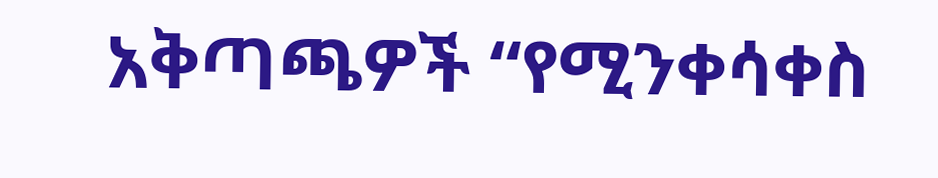አቅጣጫዎች “የሚንቀሳቀስ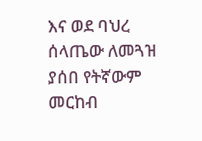እና ወደ ባህረ ሰላጤው ለመጓዝ ያሰበ የትኛውም መርከብ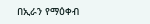በኢራን የማዕቀብ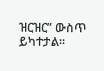ዝርዝር” ውስጥ ይካተታል።